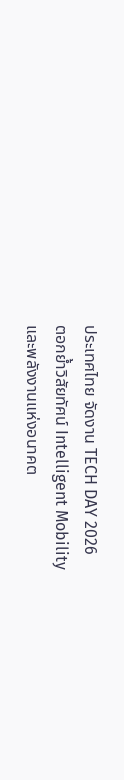ประเทศไทย จัดงาน TECH DAY 2026
ตอกย้ำวิสัยทัศน์ Intelligent Mobility
และพลังงานแห่งอนาคต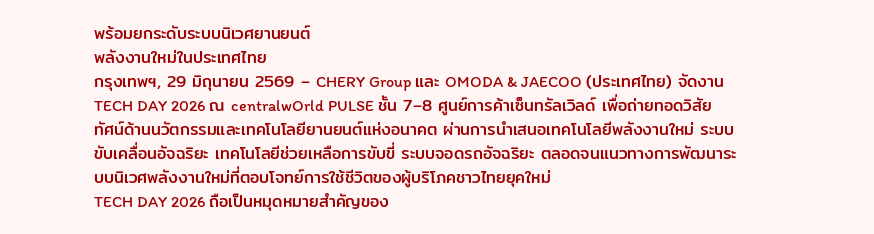พร้อมยกระดับระบบนิเวศยานยนต์
พลังงานใหม่ในประเทศไทย
กรุงเทพฯ, 29 มิถุนายน 2569 – CHERY Group และ OMODA & JAECOO (ประเทศไทย) จัดงาน TECH DAY 2026 ณ centralwOrld PULSE ชั้น 7–8 ศูนย์การค้าเซ็นทรัลเวิลด์ เพื่อถ่ายทอดวิสัยทัศน์ด้านนวัตกรรมและเทคโนโลยียานยนต์แห่งอนาคต ผ่านการนำเสนอเทคโนโลยีพลังงานใหม่ ระบบขับเคลื่อนอัจฉริยะ เทคโนโลยีช่วยเหลือการขับขี่ ระบบจอดรถอัจฉริยะ ตลอดจนแนวทางการพัฒนาระบบนิเวศพลังงานใหม่ที่ตอบโจทย์การใช้ชีวิตของผู้บริโภคชาวไทยยุคใหม่
TECH DAY 2026 ถือเป็นหมุดหมายสำคัญของ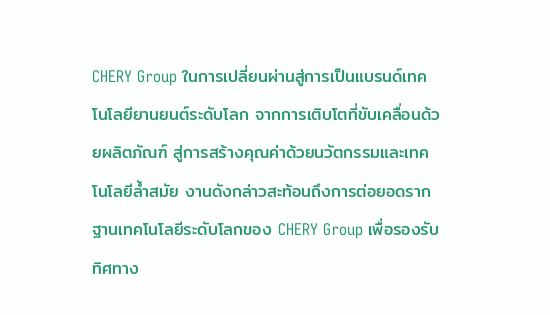CHERY Group ในการเปลี่ยนผ่านสู่การเป็นแบรนด์เทคโนโลยียานยนต์ระดับโลก จากการเติบโตที่ขับเคลื่อนด้วยผลิตภัณฑ์ สู่การสร้างคุณค่าด้วยนวัตกรรมและเทคโนโลยีล้ำสมัย งานดังกล่าวสะท้อนถึงการต่อยอดรากฐานเทคโนโลยีระดับโลกของ CHERY Group เพื่อรองรับทิศทาง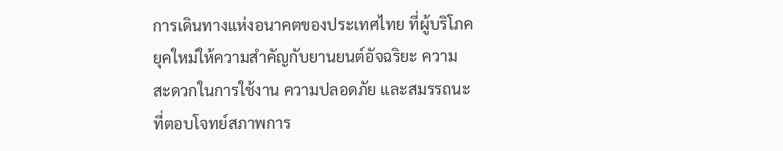การเดินทางแห่งอนาคตของประเทศไทย ที่ผู้บริโภคยุคใหม่ให้ความสำคัญกับยานยนต์อัจฉริยะ ความสะดวกในการใช้งาน ความปลอดภัย และสมรรถนะที่ตอบโจทย์สภาพการ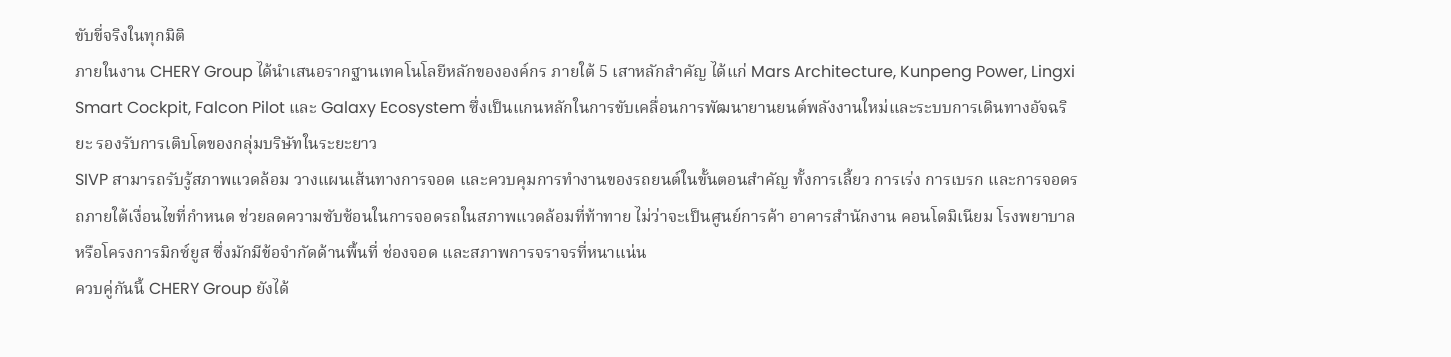ขับขี่จริงในทุกมิติ
ภายในงาน CHERY Group ได้นำเสนอรากฐานเทคโนโลยีหลักขององค์กร ภายใต้ 5 เสาหลักสำคัญ ได้แก่ Mars Architecture, Kunpeng Power, Lingxi Smart Cockpit, Falcon Pilot และ Galaxy Ecosystem ซึ่งเป็นแกนหลักในการขับเคลื่อนการพัฒนายานยนต์พลังงานใหม่และระบบการเดินทางอัจฉริยะ รองรับการเติบโตของกลุ่มบริษัทในระยะยาว
SIVP สามารถรับรู้สภาพแวดล้อม วางแผนเส้นทางการจอด และควบคุมการทำงานของรถยนต์ในขั้นตอนสำคัญ ทั้งการเลี้ยว การเร่ง การเบรก และการจอดรถภายใต้เงื่อนไขที่กำหนด ช่วยลดความซับซ้อนในการจอดรถในสภาพแวดล้อมที่ท้าทาย ไม่ว่าจะเป็นศูนย์การค้า อาคารสำนักงาน คอนโดมิเนียม โรงพยาบาล หรือโครงการมิกซ์ยูส ซึ่งมักมีข้อจำกัดด้านพื้นที่ ช่องจอด และสภาพการจราจรที่หนาแน่น
ควบคู่กันนี้ CHERY Group ยังได้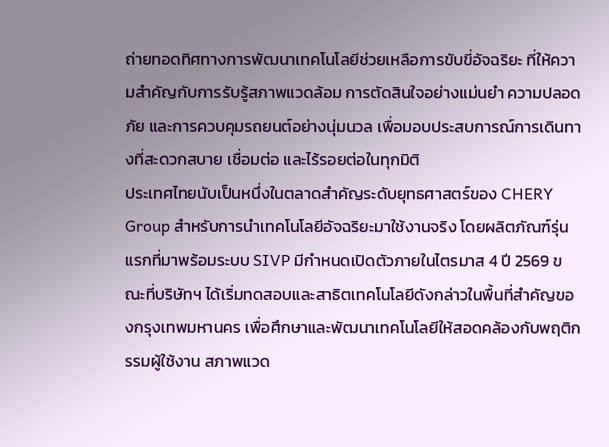ถ่ายทอดทิศทางการพัฒนาเทคโนโลยีช่วยเหลือการขับขี่อัจฉริยะ ที่ให้ความสำคัญกับการรับรู้สภาพแวดล้อม การตัดสินใจอย่างแม่นยำ ความปลอดภัย และการควบคุมรถยนต์อย่างนุ่มนวล เพื่อมอบประสบการณ์การเดินทางที่สะดวกสบาย เชื่อมต่อ และไร้รอยต่อในทุกมิติ
ประเทศไทยนับเป็นหนึ่งในตลาดสำคัญระดับยุทธศาสตร์ของ CHERY Group สำหรับการนำเทคโนโลยีอัจฉริยะมาใช้งานจริง โดยผลิตภัณฑ์รุ่นแรกที่มาพร้อมระบบ SIVP มีกำหนดเปิดตัวภายในไตรมาส 4 ปี 2569 ขณะที่บริษัทฯ ได้เริ่มทดสอบและสาธิตเทคโนโลยีดังกล่าวในพื้นที่สำคัญของกรุงเทพมหานคร เพื่อศึกษาและพัฒนาเทคโนโลยีให้สอดคล้องกับพฤติกรรมผู้ใช้งาน สภาพแวด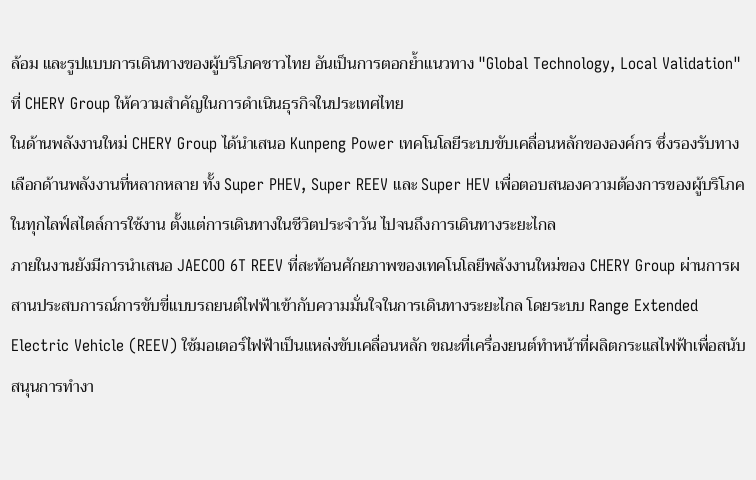ล้อม และรูปแบบการเดินทางของผู้บริโภคชาวไทย อันเป็นการตอกย้ำแนวทาง "Global Technology, Local Validation" ที่ CHERY Group ให้ความสำคัญในการดำเนินธุรกิจในประเทศไทย
ในด้านพลังงานใหม่ CHERY Group ได้นำเสนอ Kunpeng Power เทคโนโลยีระบบขับเคลื่อนหลักขององค์กร ซึ่งรองรับทางเลือกด้านพลังงานที่หลากหลาย ทั้ง Super PHEV, Super REEV และ Super HEV เพื่อตอบสนองความต้องการของผู้บริโภคในทุกไลฟ์สไตล์การใช้งาน ตั้งแต่การเดินทางในชีวิตประจำวัน ไปจนถึงการเดินทางระยะไกล
ภายในงานยังมีการนำเสนอ JAECOO 6T REEV ที่สะท้อนศักยภาพของเทคโนโลยีพลังงานใหม่ของ CHERY Group ผ่านการผสานประสบการณ์การขับขี่แบบรถยนต์ไฟฟ้าเข้ากับความมั่นใจในการเดินทางระยะไกล โดยระบบ Range Extended Electric Vehicle (REEV) ใช้มอเตอร์ไฟฟ้าเป็นแหล่งขับเคลื่อนหลัก ขณะที่เครื่องยนต์ทำหน้าที่ผลิตกระแสไฟฟ้าเพื่อสนับสนุนการทำงา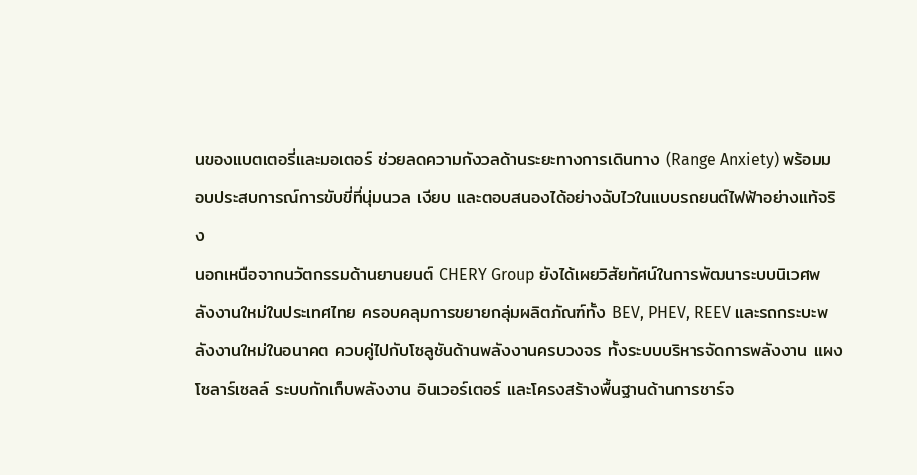นของแบตเตอรี่และมอเตอร์ ช่วยลดความกังวลด้านระยะทางการเดินทาง (Range Anxiety) พร้อมมอบประสบการณ์การขับขี่ที่นุ่มนวล เงียบ และตอบสนองได้อย่างฉับไวในแบบรถยนต์ไฟฟ้าอย่างแท้จริง
นอกเหนือจากนวัตกรรมด้านยานยนต์ CHERY Group ยังได้เผยวิสัยทัศน์ในการพัฒนาระบบนิเวศพลังงานใหม่ในประเทศไทย ครอบคลุมการขยายกลุ่มผลิตภัณฑ์ทั้ง BEV, PHEV, REEV และรถกระบะพลังงานใหม่ในอนาคต ควบคู่ไปกับโซลูชันด้านพลังงานครบวงจร ทั้งระบบบริหารจัดการพลังงาน แผงโซลาร์เซลล์ ระบบกักเก็บพลังงาน อินเวอร์เตอร์ และโครงสร้างพื้นฐานด้านการชาร์จ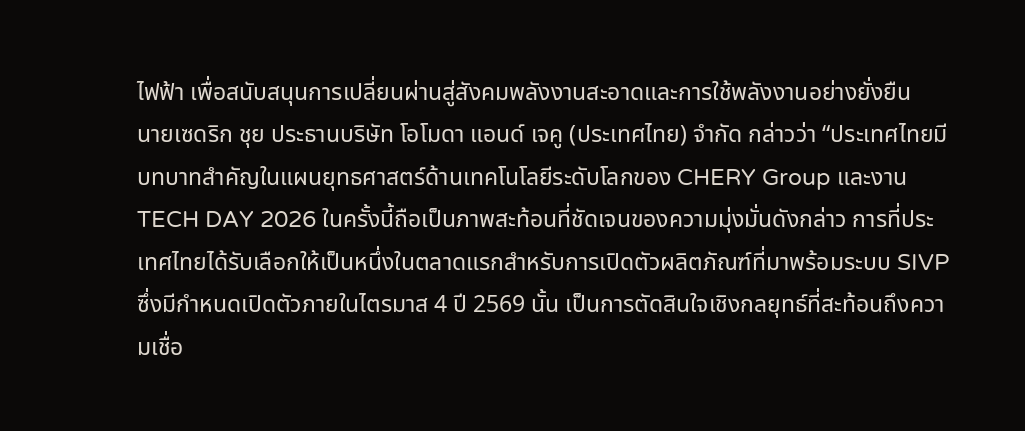ไฟฟ้า เพื่อสนับสนุนการเปลี่ยนผ่านสู่สังคมพลังงานสะอาดและการใช้พลังงานอย่างยั่งยืน
นายเซดริก ชุย ประธานบริษัท โอโมดา แอนด์ เจคู (ประเทศไทย) จำกัด กล่าวว่า “ประเทศไทยมีบทบาทสำคัญในแผนยุทธศาสตร์ด้านเทคโนโลยีระดับโลกของ CHERY Group และงาน TECH DAY 2026 ในครั้งนี้ถือเป็นภาพสะท้อนที่ชัดเจนของความมุ่งมั่นดังกล่าว การที่ประเทศไทยได้รับเลือกให้เป็นหนึ่งในตลาดแรกสำหรับการเปิดตัวผลิตภัณฑ์ที่มาพร้อมระบบ SIVP ซึ่งมีกำหนดเปิดตัวภายในไตรมาส 4 ปี 2569 นั้น เป็นการตัดสินใจเชิงกลยุทธ์ที่สะท้อนถึงความเชื่อ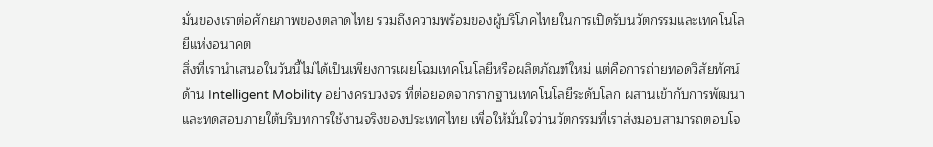มั่นของเราต่อศักยภาพของตลาดไทย รวมถึงความพร้อมของผู้บริโภคไทยในการเปิดรับนวัตกรรมและเทคโนโลยีแห่งอนาคต
สิ่งที่เรานำเสนอในวันนี้ไม่ได้เป็นเพียงการเผยโฉมเทคโนโลยีหรือผลิตภัณฑ์ใหม่ แต่คือการถ่ายทอดวิสัยทัศน์ด้าน Intelligent Mobility อย่างครบวงจร ที่ต่อยอดจากรากฐานเทคโนโลยีระดับโลก ผสานเข้ากับการพัฒนาและทดสอบภายใต้บริบทการใช้งานจริงของประเทศไทย เพื่อให้มั่นใจว่านวัตกรรมที่เราส่งมอบสามารถตอบโจ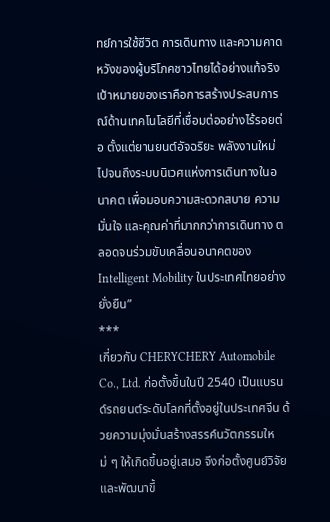ทย์การใช้ชีวิต การเดินทาง และความคาดหวังของผู้บริโภคชาวไทยได้อย่างแท้จริง เป้าหมายของเราคือการสร้างประสบการณ์ด้านเทคโนโลยีที่เชื่อมต่ออย่างไร้รอยต่อ ตั้งแต่ยานยนต์อัจฉริยะ พลังงานใหม่ ไปจนถึงระบบนิเวศแห่งการเดินทางในอนาคต เพื่อมอบความสะดวกสบาย ความมั่นใจ และคุณค่าที่มากกว่าการเดินทาง ตลอดจนร่วมขับเคลื่อนอนาคตของ Intelligent Mobility ในประเทศไทยอย่างยั่งยืน”
***
เกี่ยวกับ CHERYCHERY Automobile Co., Ltd. ก่อตั้งขึ้นในปี 2540 เป็นแบรนด์รถยนต์ระดับโลกที่ตั้งอยู่ในประเทศจีน ด้วยความมุ่งมั่นสร้างสรรค์นวัตกรรมใหม่ ๆ ให้เกิดขึ้นอยู่เสมอ จึงก่อตั้งศูนย์วิจัยและพัฒนาขึ้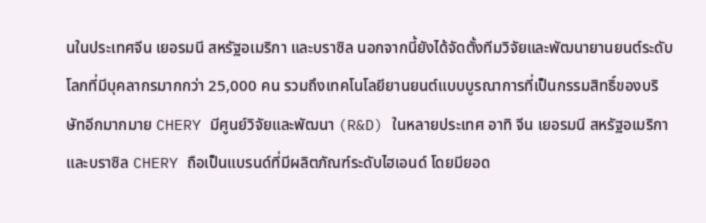นในประเทศจีน เยอรมนี สหรัฐอเมริกา และบราซิล นอกจากนี้ยังได้จัดตั้งทีมวิจัยและพัฒนายานยนต์ระดับโลกที่มีบุคลากรมากกว่า 25,000 คน รวมถึงเทคโนโลยียานยนต์แบบบูรณาการที่เป็นกรรมสิทธิ์ของบริษัทอีกมากมาย CHERY มีศูนย์วิจัยและพัฒนา (R&D) ในหลายประเทศ อาทิ จีน เยอรมนี สหรัฐอเมริกา และบราซิล CHERY ถือเป็นแบรนด์ที่มีผลิตภัณฑ์ระดับไฮเอนด์ โดยมียอด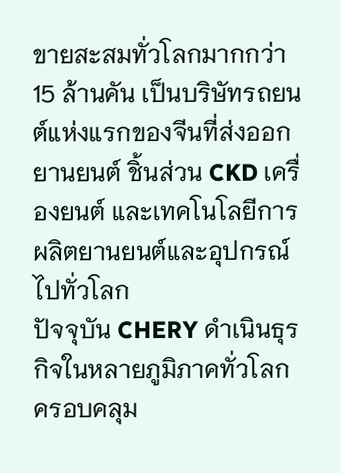ขายสะสมทั่วโลกมากกว่า 15 ล้านคัน เป็นบริษัทรถยนต์แห่งแรกของจีนที่ส่งออกยานยนต์ ชิ้นส่วน CKD เครื่องยนต์ และเทคโนโลยีการผลิตยานยนต์และอุปกรณ์ไปทั่วโลก
ปัจจุบัน CHERY ดำเนินธุรกิจในหลายภูมิภาคทั่วโลกครอบคลุม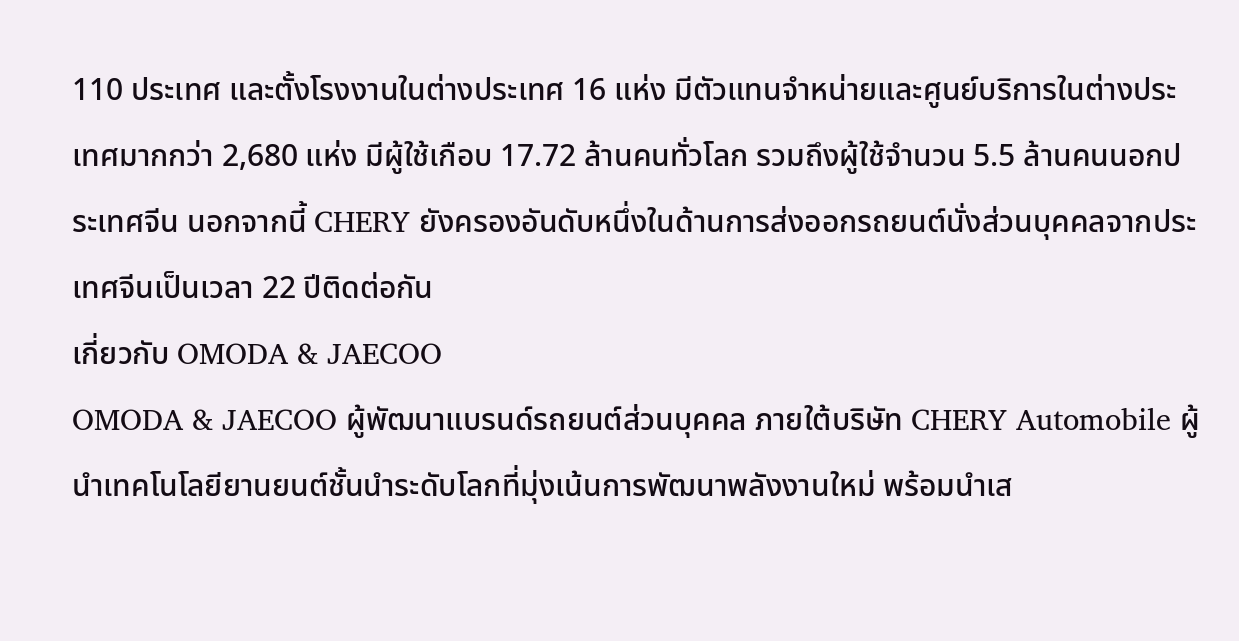110 ประเทศ และตั้งโรงงานในต่างประเทศ 16 แห่ง มีตัวแทนจำหน่ายและศูนย์บริการในต่างประเทศมากกว่า 2,680 แห่ง มีผู้ใช้เกือบ 17.72 ล้านคนทั่วโลก รวมถึงผู้ใช้จำนวน 5.5 ล้านคนนอกประเทศจีน นอกจากนี้ CHERY ยังครองอันดับหนึ่งในด้านการส่งออกรถยนต์นั่งส่วนบุคคลจากประเทศจีนเป็นเวลา 22 ปีติดต่อกัน
เกี่ยวกับ OMODA & JAECOO
OMODA & JAECOO ผู้พัฒนาแบรนด์รถยนต์ส่วนบุคคล ภายใต้บริษัท CHERY Automobile ผู้นำเทคโนโลยียานยนต์ชั้นนำระดับโลกที่มุ่งเน้นการพัฒนาพลังงานใหม่ พร้อมนำเส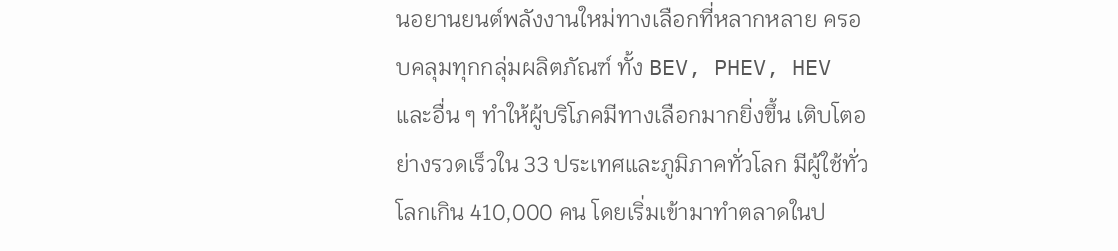นอยานยนต์พลังงานใหม่ทางเลือกที่หลากหลาย ครอบคลุมทุกกลุ่มผลิตภัณฑ์ ทั้ง BEV, PHEV, HEV และอื่น ๆ ทำให้ผู้บริโภคมีทางเลือกมากยิ่งขึ้น เติบโตอย่างรวดเร็วใน 33 ประเทศและภูมิภาคทั่วโลก มีผู้ใช้ทั่วโลกเกิน 410,000 คน โดยเริ่มเข้ามาทำตลาดในป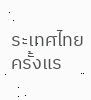ระเทศไทยครั้งแร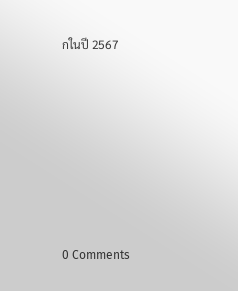กในปี 2567












0 Comments